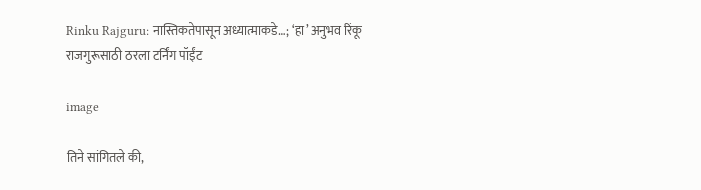Rinku Rajguru: नास्तिकतेपासून अध्यात्माकडे…; ‘हा’ अनुभव रिंकू राजगुरूसाठी ठरला टर्निंग पॉईंट

image

तिने सांगितले की,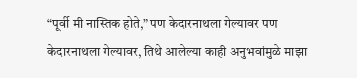“पूर्वी मी नास्तिक होते,” पण केदारनाथला गेल्यावर पण केदारनाथला गेल्यावर, तिथे आलेल्या काही अनुभवांमुळे माझा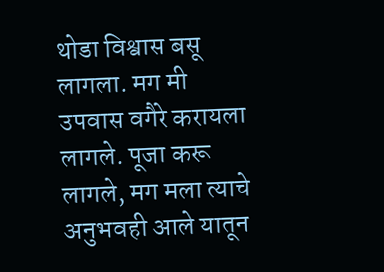थोडा विश्वास बसू लागला. मग मी उपवास वगैरे करायला लागले. पूजा करू लागले, मग मला त्याचे अनुभवही आले यातून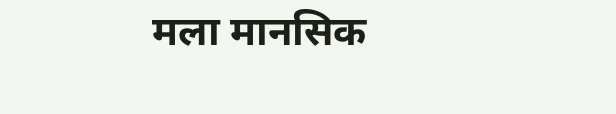मला मानसिक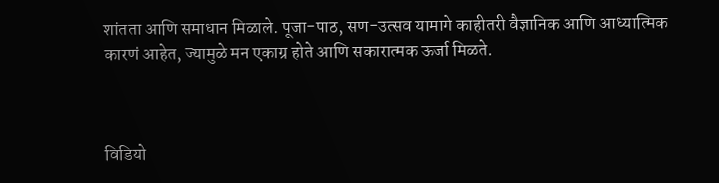शांतता आणि समाधान मिळाले. पूजा-पाठ, सण-उत्सव यामागे काहीतरी वैज्ञानिक आणि आध्यात्मिक कारणं आहेत, ज्यामुळे मन एकाग्र होते आणि सकारात्मक ऊर्जा मिळते.



विडियो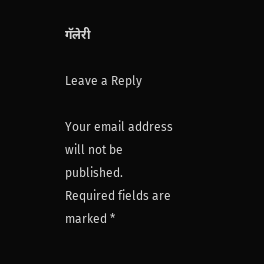गॅलेरी

Leave a Reply

Your email address will not be published. Required fields are marked *